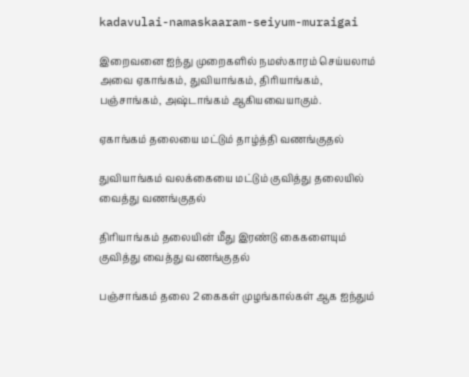kadavulai-namaskaaram-seiyum-muraigai

இறைவனை ஐந்து முறைகளில் நமஸ்காரம் செய்யலாம் அவை ஏகாங்கம், துவியாங்கம், திரியாங்கம், பஞ்சாங்கம், அஷ்டாங்கம் ஆகியவையாகும்.

ஏகாங்கம் தலையை மட்டும் தாழ்த்தி வணங்குதல்

துவியாங்கம் வலக்கையை மட்டும் குவித்து தலையில் வைத்து வணங்குதல்

திரியாங்கம் தலையின் மீது இரண்டு கைகளையும் குவித்து வைத்து வணங்குதல்

பஞ்சாங்கம் தலை 2 கைகள் முழங்கால்கள் ஆக ஐந்தும்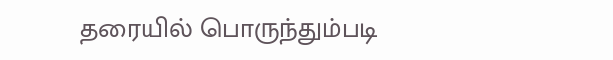தரையில் பொருந்தும்படி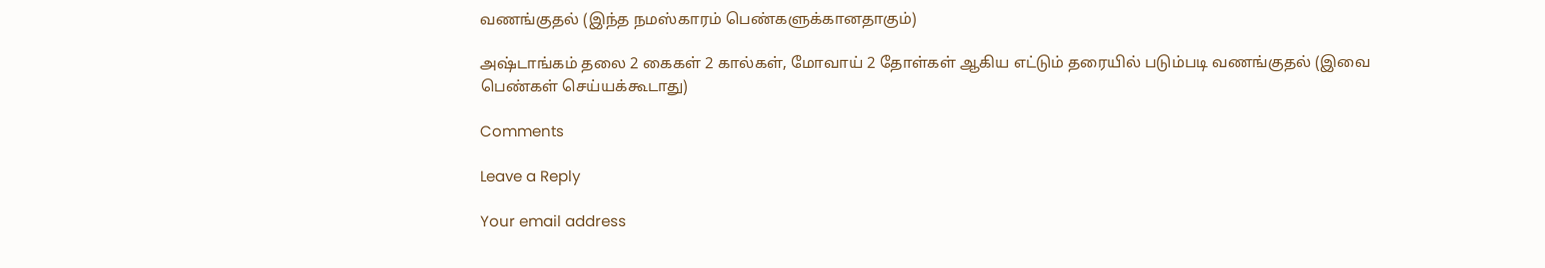வணங்குதல் (இந்த நமஸ்காரம் பெண்களுக்கானதாகும்)

அஷ்டாங்கம் தலை 2 கைகள் 2 கால்கள், மோவாய் 2 தோள்கள் ஆகிய எட்டும் தரையில் படும்படி வணங்குதல் (இவை பெண்கள் செய்யக்கூடாது)

Comments

Leave a Reply

Your email address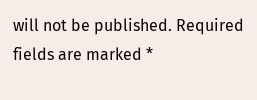will not be published. Required fields are marked *